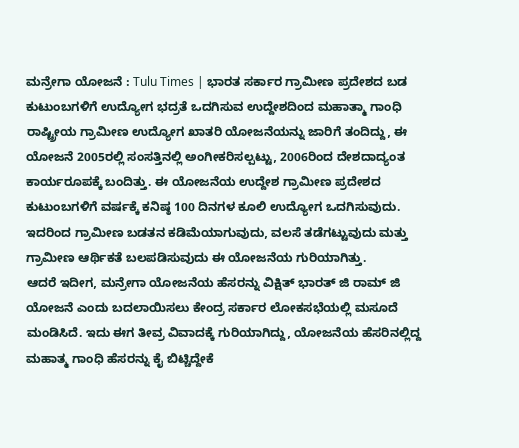ಮನ್ರೇಗಾ ಯೋಜನೆ : Tulu Times | ಭಾರತ ಸರ್ಕಾರ ಗ್ರಾಮೀಣ ಪ್ರದೇಶದ ಬಡ ಕುಟುಂಬಗಳಿಗೆ ಉದ್ಯೋಗ ಭದ್ರತೆ ಒದಗಿಸುವ ಉದ್ದೇಶದಿಂದ ಮಹಾತ್ಮಾ ಗಾಂಧಿ ರಾಷ್ಟ್ರೀಯ ಗ್ರಾಮೀಣ ಉದ್ಯೋಗ ಖಾತರಿ ಯೋಜನೆಯನ್ನು ಜಾರಿಗೆ ತಂದಿದ್ದು, ಈ ಯೋಜನೆ 2005ರಲ್ಲಿ ಸಂಸತ್ತಿನಲ್ಲಿ ಅಂಗೀಕರಿಸಲ್ಪಟ್ಟು, 2006ರಿಂದ ದೇಶದಾದ್ಯಂತ ಕಾರ್ಯರೂಪಕ್ಕೆ ಬಂದಿತ್ತು. ಈ ಯೋಜನೆಯ ಉದ್ದೇಶ ಗ್ರಾಮೀಣ ಪ್ರದೇಶದ ಕುಟುಂಬಗಳಿಗೆ ವರ್ಷಕ್ಕೆ ಕನಿಷ್ಠ 100 ದಿನಗಳ ಕೂಲಿ ಉದ್ಯೋಗ ಒದಗಿಸುವುದು. ಇದರಿಂದ ಗ್ರಾಮೀಣ ಬಡತನ ಕಡಿಮೆಯಾಗುವುದು, ವಲಸೆ ತಡೆಗಟ್ಟುವುದು ಮತ್ತು ಗ್ರಾಮೀಣ ಆರ್ಥಿಕತೆ ಬಲಪಡಿಸುವುದು ಈ ಯೋಜನೆಯ ಗುರಿಯಾಗಿತ್ತು.
ಆದರೆ ಇದೀಗ, ಮನ್ರೇಗಾ ಯೋಜನೆಯ ಹೆಸರನ್ನು ವಿಕ್ಷಿತ್ ಭಾರತ್ ಜಿ ರಾಮ್ ಜಿ ಯೋಜನೆ ಎಂದು ಬದಲಾಯಿಸಲು ಕೇಂದ್ರ ಸರ್ಕಾರ ಲೋಕಸಭೆಯಲ್ಲಿ ಮಸೂದೆ ಮಂಡಿಸಿದೆ. ಇದು ಈಗ ತೀವ್ರ ವಿವಾದಕ್ಕೆ ಗುರಿಯಾಗಿದ್ದು, ಯೋಜನೆಯ ಹೆಸರಿನಲ್ಲಿದ್ದ ಮಹಾತ್ಮ ಗಾಂಧಿ ಹೆಸರನ್ನು ಕೈ ಬಿಟ್ಚಿದ್ದೇಕೆ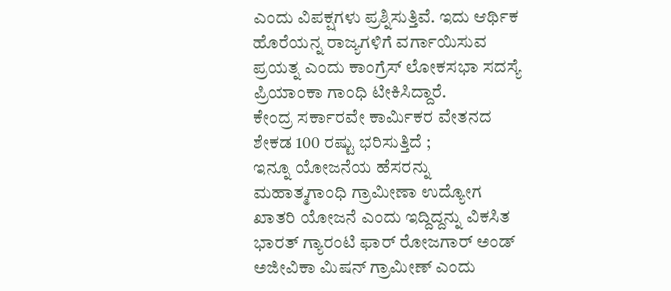ಎಂದು ವಿಪಕ್ಷಗಳು ಪ್ರಶ್ನಿಸುತ್ತಿವೆ. ಇದು ಆರ್ಥಿಕ ಹೊರೆಯನ್ನ ರಾಜ್ಯಗಳಿಗೆ ವರ್ಗಾಯಿಸುವ ಪ್ರಯತ್ನ ಎಂದು ಕಾಂಗ್ರೆಸ್ ಲೋಕಸಭಾ ಸದಸ್ಯೆ ಪ್ರಿಯಾಂಕಾ ಗಾಂಧಿ ಟೀಕಿಸಿದ್ದಾರೆ.
ಕೇಂದ್ರ ಸರ್ಕಾರವೇ ಕಾರ್ಮಿಕರ ವೇತನದ ಶೇಕಡ 100 ರಷ್ಟು ಭರಿಸುತ್ತಿದೆ ;
ಇನ್ನೂ ಯೋಜನೆಯ ಹೆಸರನ್ನು ಮಹಾತ್ಮಗಾಂಧಿ ಗ್ರಾಮೀಣಾ ಉದ್ಯೋಗ ಖಾತರಿ ಯೋಜನೆ ಎಂದು ಇದ್ದಿದ್ದನ್ನು ವಿಕಸಿತ ಭಾರತ್ ಗ್ಯಾರಂಟಿ ಫಾರ್ ರೋಜಗಾರ್ ಅಂಡ್ ಅಜೀವಿಕಾ ಮಿಷನ್ ಗ್ರಾಮೀಣ್ ಎಂದು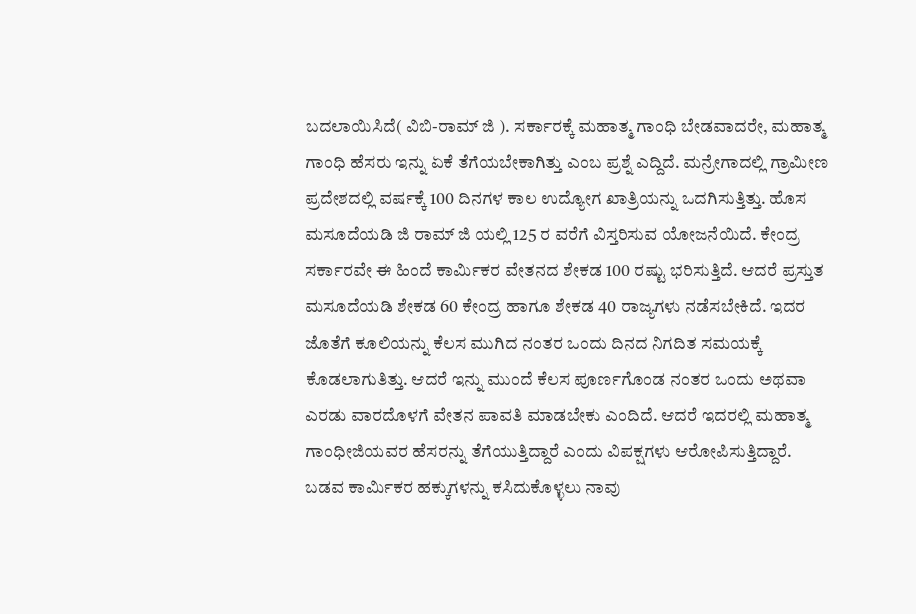ಬದಲಾಯಿಸಿದೆ( ವಿಬಿ-ರಾಮ್ ಜಿ ). ಸರ್ಕಾರಕ್ಕೆ ಮಹಾತ್ಮ ಗಾಂಧಿ ಬೇಡವಾದರೇ, ಮಹಾತ್ಮ ಗಾಂಧಿ ಹೆಸರು ಇನ್ನು ಏಕೆ ತೆಗೆಯಬೇಕಾಗಿತ್ತು ಎಂಬ ಪ್ರಶ್ನೆ ಎದ್ದಿದೆ. ಮನ್ರೇಗಾದಲ್ಲಿ ಗ್ರಾಮೀಣ ಪ್ರದೇಶದಲ್ಲಿ ವರ್ಷಕ್ಕೆ 100 ದಿನಗಳ ಕಾಲ ಉದ್ಯೋಗ ಖಾತ್ರಿಯನ್ನು ಒದಗಿಸುತ್ತಿತ್ತು. ಹೊಸ ಮಸೂದೆಯಡಿ ಜಿ ರಾಮ್ ಜಿ ಯಲ್ಲಿ 125 ರ ವರೆಗೆ ವಿಸ್ತರಿಸುವ ಯೋಜನೆಯಿದೆ. ಕೇಂದ್ರ ಸರ್ಕಾರವೇ ಈ ಹಿಂದೆ ಕಾರ್ಮಿಕರ ವೇತನದ ಶೇಕಡ 100 ರಷ್ಟು ಭರಿಸುತ್ತಿದೆ. ಆದರೆ ಪ್ರಸ್ತುತ ಮಸೂದೆಯಡಿ ಶೇಕಡ 60 ಕೇಂದ್ರ ಹಾಗೂ ಶೇಕಡ 40 ರಾಜ್ಯಗಳು ನಡೆಸಬೇಕಿದೆ. ಇದರ ಜೊತೆಗೆ ಕೂಲಿಯನ್ನು ಕೆಲಸ ಮುಗಿದ ನಂತರ ಒಂದು ದಿನದ ನಿಗದಿತ ಸಮಯಕ್ಕೆ ಕೊಡಲಾಗುತಿತ್ತು. ಆದರೆ ಇನ್ನು ಮುಂದೆ ಕೆಲಸ ಪೂರ್ಣಗೊಂಡ ನಂತರ ಒಂದು ಅಥವಾ ಎರಡು ವಾರದೊಳಗೆ ವೇತನ ಪಾವತಿ ಮಾಡಬೇಕು ಎಂದಿದೆ. ಆದರೆ ಇದರಲ್ಲಿ ಮಹಾತ್ಮ ಗಾಂಧೀಜಿಯವರ ಹೆಸರನ್ನು ತೆಗೆಯುತ್ತಿದ್ದಾರೆ ಎಂದು ವಿಪಕ್ಷಗಳು ಆರೋಪಿಸುತ್ತಿದ್ದಾರೆ.
ಬಡವ ಕಾರ್ಮಿಕರ ಹಕ್ಕುಗಳನ್ನು ಕಸಿದುಕೊಳ್ಳಲು ನಾವು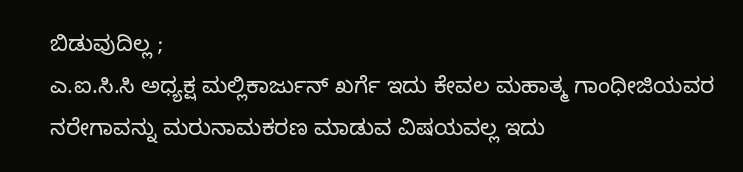ಬಿಡುವುದಿಲ್ಲ ;
ಎ.ಐ.ಸಿ.ಸಿ ಅಧ್ಯಕ್ಷ ಮಲ್ಲಿಕಾರ್ಜುನ್ ಖರ್ಗೆ ಇದು ಕೇವಲ ಮಹಾತ್ಮ ಗಾಂಧೀಜಿಯವರ ನರೇಗಾವನ್ನು ಮರುನಾಮಕರಣ ಮಾಡುವ ವಿಷಯವಲ್ಲ ಇದು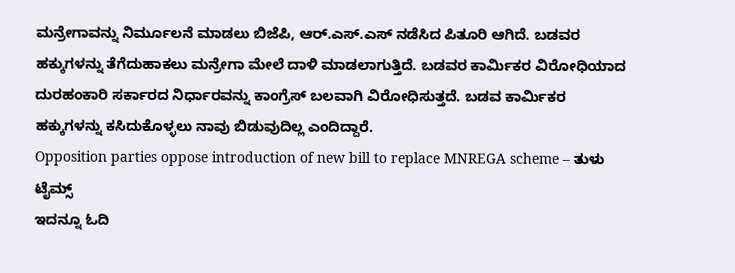ಮನ್ರೇಗಾವನ್ನು ನಿರ್ಮೂಲನೆ ಮಾಡಲು ಬಿಜೆಪಿ, ಆರ್.ಎಸ್.ಎಸ್ ನಡೆಸಿದ ಪಿತೂರಿ ಆಗಿದೆ. ಬಡವರ ಹಕ್ಕುಗಳನ್ನು ತೆಗೆದುಹಾಕಲು ಮನ್ರೇಗಾ ಮೇಲೆ ದಾಳಿ ಮಾಡಲಾಗುತ್ತಿದೆ. ಬಡವರ ಕಾರ್ಮಿಕರ ವಿರೋಧಿಯಾದ ದುರಹಂಕಾರಿ ಸರ್ಕಾರದ ನಿರ್ಧಾರವನ್ನು ಕಾಂಗ್ರೆಸ್ ಬಲವಾಗಿ ವಿರೋಧಿಸುತ್ತದೆ. ಬಡವ ಕಾರ್ಮಿಕರ ಹಕ್ಕುಗಳನ್ನು ಕಸಿದುಕೊಳ್ಳಲು ನಾವು ಬಿಡುವುದಿಲ್ಲ ಎಂದಿದ್ದಾರೆ.
Opposition parties oppose introduction of new bill to replace MNREGA scheme – ತುಳು ಟೈಮ್ಸ್
ಇದನ್ನೂ ಓದಿ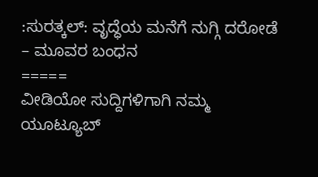:ಸುರತ್ಕಲ್: ವೃದ್ಧೆಯ ಮನೆಗೆ ನುಗ್ಗಿ ದರೋಡೆ – ಮೂವರ ಬಂಧನ
=====
ವೀಡಿಯೋ ಸುದ್ದಿಗಳಿಗಾಗಿ ನಮ್ಮ ಯೂಟ್ಯೂಬ್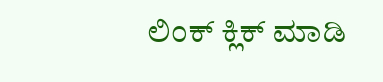ಲಿಂಕ್ ಕ್ಲಿಕ್ ಮಾಡಿ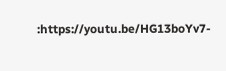:https://youtu.be/HG13boYv7-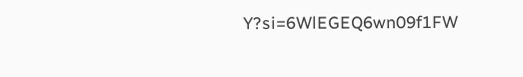Y?si=6WlEGEQ6wn09f1FW